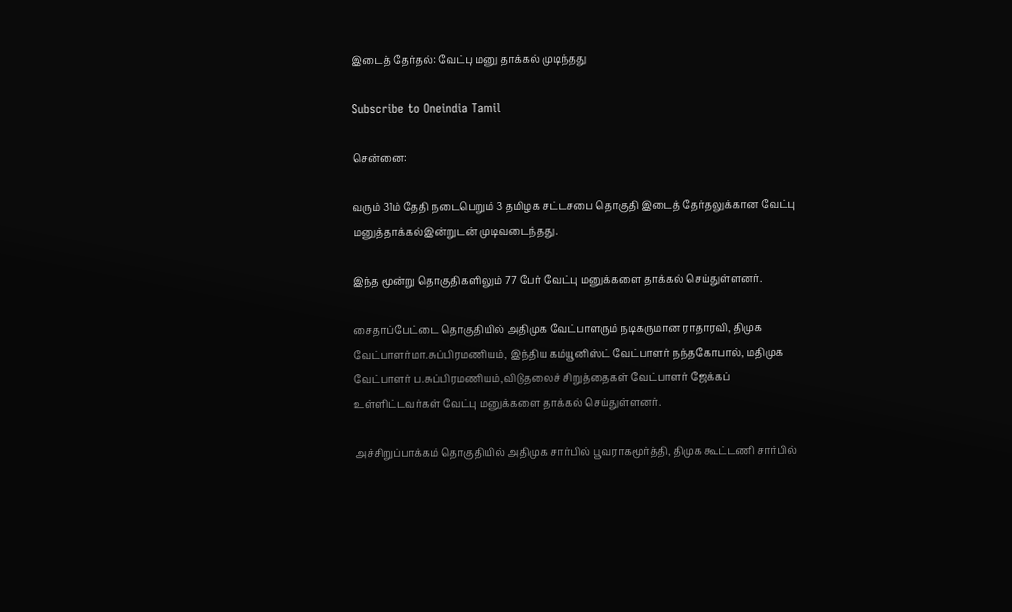இடைத் தேர்தல்: வேட்பு மனு தாக்கல் முடிந்தது

Subscribe to Oneindia Tamil

சென்னை:

வரும் 31ம் தேதி நடைபெறும் 3 தமிழக சட்டசபை தொகுதி இடைத் தேர்தலுக்கான வேட்பு மனுத்தாக்கல்இன்றுடன் முடிவடைந்தது.

இந்த மூன்று தொகுதிகளிலும் 77 பேர் வேட்பு மனுக்களை தாக்கல் செய்துள்ளனர்.

சைதாப்பேட்டை தொகுதியில் அதிமுக வேட்பாளரும் நடிகருமான ராதாரவி, திமுக வேட்பாளர்மா.சுப்பிரமணியம், இந்திய கம்யூனிஸ்ட் வேட்பாளர் நந்தகோபால், மதிமுக வேட்பாளர் ப.சுப்பிரமணியம்,விடுதலைச் சிறுத்தைகள் வேட்பாளர் ஜேக்கப் உள்ளிட்டவர்கள் வேட்பு மனுக்களை தாக்கல் செய்துள்ளனர்.

அச்சிறுப்பாக்கம் தொகுதியில் அதிமுக சார்பில் பூவராகமூர்த்தி, திமுக கூட்டணி சார்பில்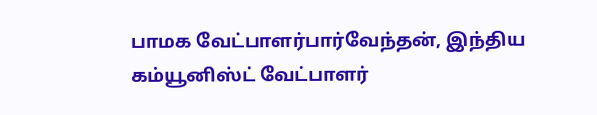பாமக வேட்பாளர்பார்வேந்தன், இந்திய கம்யூனிஸ்ட் வேட்பாளர்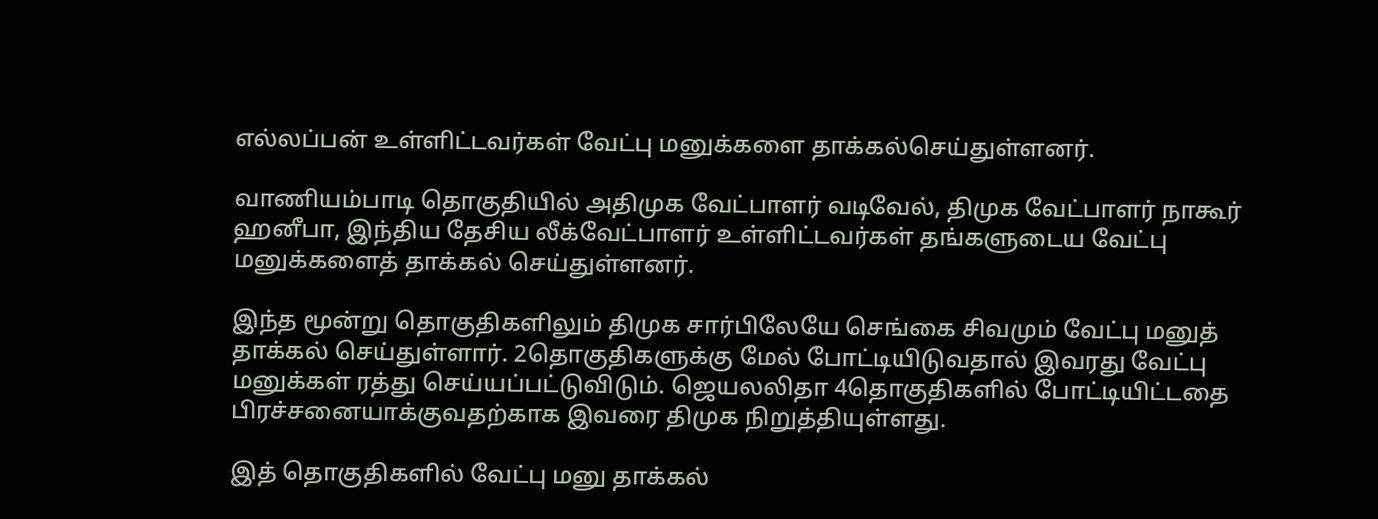எல்லப்பன் உள்ளிட்டவர்கள் வேட்பு மனுக்களை தாக்கல்செய்துள்ளனர்.

வாணியம்பாடி தொகுதியில் அதிமுக வேட்பாளர் வடிவேல், திமுக வேட்பாளர் நாகூர் ஹனீபா, இந்திய தேசிய லீக்வேட்பாளர் உள்ளிட்டவர்கள் தங்களுடைய வேட்பு மனுக்களைத் தாக்கல் செய்துள்ளனர்.

இந்த மூன்று தொகுதிகளிலும் திமுக சார்பிலேயே செங்கை சிவமும் வேட்பு மனுத் தாக்கல் செய்துள்ளார். 2தொகுதிகளுக்கு மேல் போட்டியிடுவதால் இவரது வேட்பு மனுக்கள் ரத்து செய்யப்பட்டுவிடும். ஜெயலலிதா 4தொகுதிகளில் போட்டியிட்டதை பிரச்சனையாக்குவதற்காக இவரை திமுக நிறுத்தியுள்ளது.

இத் தொகுதிகளில் வேட்பு மனு தாக்கல்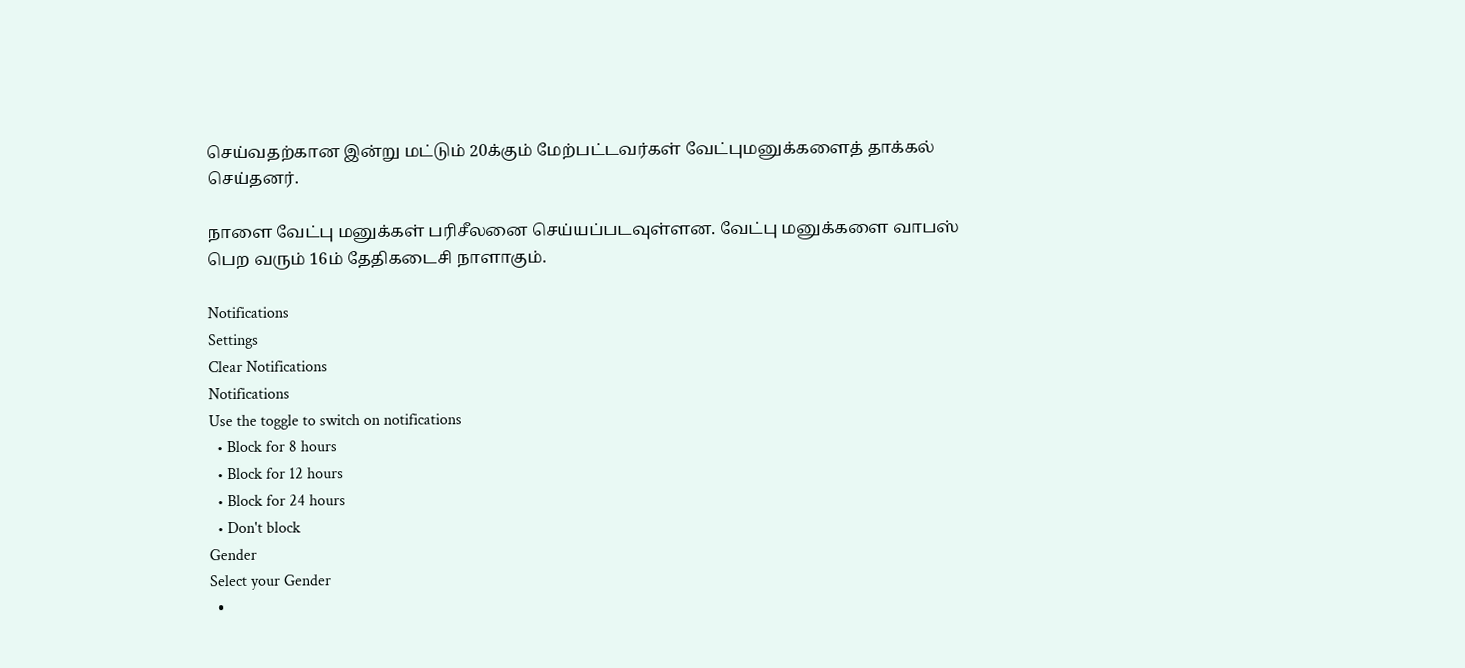செய்வதற்கான இன்று மட்டும் 20க்கும் மேற்பட்டவர்கள் வேட்புமனுக்களைத் தாக்கல் செய்தனர்.

நாளை வேட்பு மனுக்கள் பரிசீலனை செய்யப்படவுள்ளன. வேட்பு மனுக்களை வாபஸ் பெற வரும் 16ம் தேதிகடைசி நாளாகும்.

Notifications
Settings
Clear Notifications
Notifications
Use the toggle to switch on notifications
  • Block for 8 hours
  • Block for 12 hours
  • Block for 24 hours
  • Don't block
Gender
Select your Gender
  •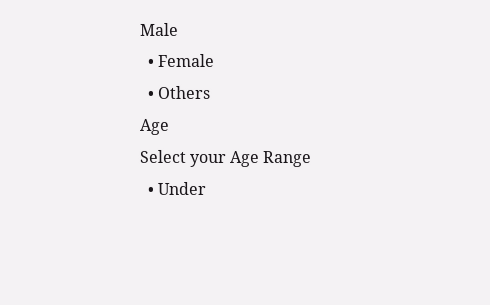Male
  • Female
  • Others
Age
Select your Age Range
  • Under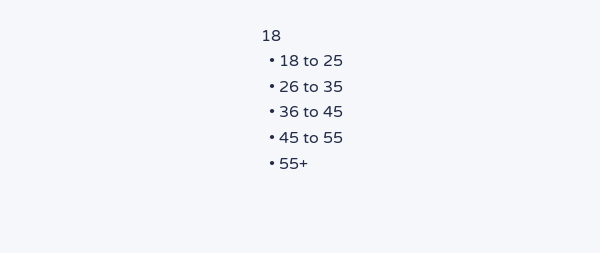18
  • 18 to 25
  • 26 to 35
  • 36 to 45
  • 45 to 55
  • 55+